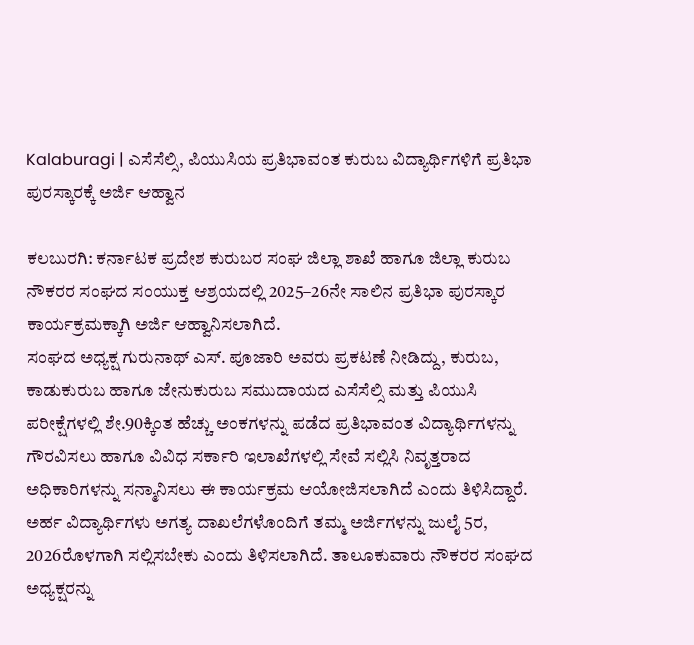Kalaburagi | ಎಸೆಸೆಲ್ಸಿ, ಪಿಯುಸಿಯ ಪ್ರತಿಭಾವಂತ ಕುರುಬ ವಿದ್ಯಾರ್ಥಿಗಳಿಗೆ ಪ್ರತಿಭಾ ಪುರಸ್ಕಾರಕ್ಕೆ ಅರ್ಜಿ ಆಹ್ವಾನ

ಕಲಬುರಗಿ: ಕರ್ನಾಟಕ ಪ್ರದೇಶ ಕುರುಬರ ಸಂಘ ಜಿಲ್ಲಾ ಶಾಖೆ ಹಾಗೂ ಜಿಲ್ಲಾ ಕುರುಬ ನೌಕರರ ಸಂಘದ ಸಂಯುಕ್ತ ಆಶ್ರಯದಲ್ಲಿ 2025–26ನೇ ಸಾಲಿನ ಪ್ರತಿಭಾ ಪುರಸ್ಕಾರ ಕಾರ್ಯಕ್ರಮಕ್ಕಾಗಿ ಅರ್ಜಿ ಆಹ್ವಾನಿಸಲಾಗಿದೆ.
ಸಂಘದ ಅಧ್ಯಕ್ಷ ಗುರುನಾಥ್ ಎಸ್. ಪೂಜಾರಿ ಅವರು ಪ್ರಕಟಣೆ ನೀಡಿದ್ದು, ಕುರುಬ, ಕಾಡುಕುರುಬ ಹಾಗೂ ಜೇನುಕುರುಬ ಸಮುದಾಯದ ಎಸೆಸೆಲ್ಸಿ ಮತ್ತು ಪಿಯುಸಿ ಪರೀಕ್ಷೆಗಳಲ್ಲಿ ಶೇ.90ಕ್ಕಿಂತ ಹೆಚ್ಚು ಅಂಕಗಳನ್ನು ಪಡೆದ ಪ್ರತಿಭಾವಂತ ವಿದ್ಯಾರ್ಥಿಗಳನ್ನು ಗೌರವಿಸಲು ಹಾಗೂ ವಿವಿಧ ಸರ್ಕಾರಿ ಇಲಾಖೆಗಳಲ್ಲಿ ಸೇವೆ ಸಲ್ಲಿಸಿ ನಿವೃತ್ತರಾದ ಅಧಿಕಾರಿಗಳನ್ನು ಸನ್ಮಾನಿಸಲು ಈ ಕಾರ್ಯಕ್ರಮ ಆಯೋಜಿಸಲಾಗಿದೆ ಎಂದು ತಿಳಿಸಿದ್ದಾರೆ.
ಅರ್ಹ ವಿದ್ಯಾರ್ಥಿಗಳು ಅಗತ್ಯ ದಾಖಲೆಗಳೊಂದಿಗೆ ತಮ್ಮ ಅರ್ಜಿಗಳನ್ನು ಜುಲೈ 5ರ, 2026ರೊಳಗಾಗಿ ಸಲ್ಲಿಸಬೇಕು ಎಂದು ತಿಳಿಸಲಾಗಿದೆ. ತಾಲೂಕುವಾರು ನೌಕರರ ಸಂಘದ ಅಧ್ಯಕ್ಷರನ್ನು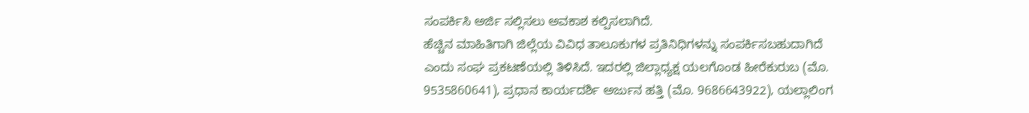ಸಂಪರ್ಕಿಸಿ ಅರ್ಜಿ ಸಲ್ಲಿಸಲು ಅವಕಾಶ ಕಲ್ಪಿಸಲಾಗಿದೆ.
ಹೆಚ್ಚಿನ ಮಾಹಿತಿಗಾಗಿ ಜಿಲ್ಲೆಯ ವಿವಿಧ ತಾಲೂಕುಗಳ ಪ್ರತಿನಿಧಿಗಳನ್ನು ಸಂಪರ್ಕಿಸಬಹುದಾಗಿದೆ ಎಂದು ಸಂಘ ಪ್ರಕಟಣೆಯಲ್ಲಿ ತಿಳಿಸಿದೆ. ಇದರಲ್ಲಿ ಜಿಲ್ಲಾಧ್ಯಕ್ಷ ಯಲಗೊಂಡ ಹೀರೆಕುರುಬ (ಮೊ. 9535860641), ಪ್ರಧಾನ ಕಾರ್ಯದರ್ಶಿ ಅರ್ಜುನ ಹತ್ತಿ (ಮೊ. 9686643922), ಯಲ್ಲಾಲಿಂಗ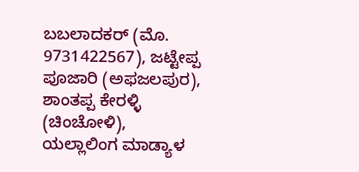ಬಬಲಾದಕರ್ (ಮೊ. 9731422567), ಜಟ್ಟೇಪ್ಪ ಪೂಜಾರಿ (ಅಫಜಲಪುರ), ಶಾಂತಪ್ಪ ಕೇರಳ್ಳಿ (ಚಿಂಚೋಳಿ), ಯಲ್ಲಾಲಿಂಗ ಮಾಡ್ಯಾಳ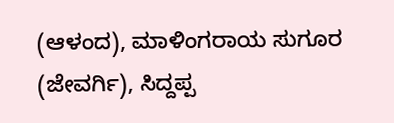(ಆಳಂದ), ಮಾಳಿಂಗರಾಯ ಸುಗೂರ (ಜೇವರ್ಗಿ), ಸಿದ್ದಪ್ಪ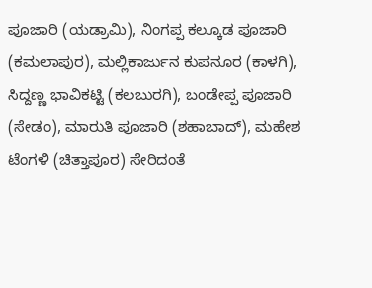ಪೂಜಾರಿ (ಯಡ್ರಾಮಿ), ನಿಂಗಪ್ಪ ಕಲ್ಕೂಡ ಪೂಜಾರಿ (ಕಮಲಾಪುರ), ಮಲ್ಲಿಕಾರ್ಜುನ ಕುಪನೂರ (ಕಾಳಗಿ), ಸಿದ್ದಣ್ಣ ಭಾವಿಕಟ್ಟಿ (ಕಲಬುರಗಿ), ಬಂಡೇಪ್ಪ ಪೂಜಾರಿ (ಸೇಡಂ), ಮಾರುತಿ ಪೂಜಾರಿ (ಶಹಾಬಾದ್), ಮಹೇಶ ಟೆಂಗಳಿ (ಚಿತ್ತಾಪೂರ) ಸೇರಿದಂತೆ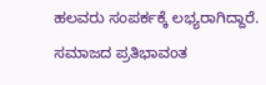ಹಲವರು ಸಂಪರ್ಕಕ್ಕೆ ಲಭ್ಯರಾಗಿದ್ದಾರೆ.
ಸಮಾಜದ ಪ್ರತಿಭಾವಂತ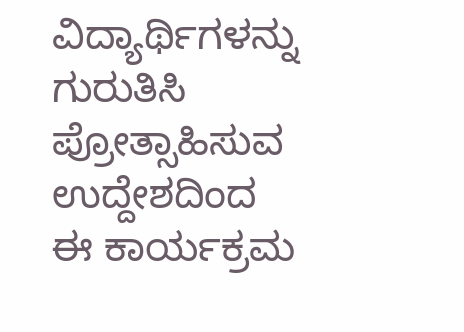ವಿದ್ಯಾರ್ಥಿಗಳನ್ನು ಗುರುತಿಸಿ ಪ್ರೋತ್ಸಾಹಿಸುವ ಉದ್ದೇಶದಿಂದ ಈ ಕಾರ್ಯಕ್ರಮ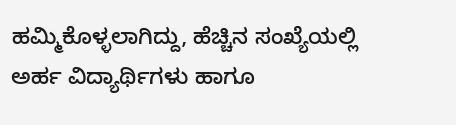ಹಮ್ಮಿಕೊಳ್ಳಲಾಗಿದ್ದು, ಹೆಚ್ಚಿನ ಸಂಖ್ಯೆಯಲ್ಲಿ ಅರ್ಹ ವಿದ್ಯಾರ್ಥಿಗಳು ಹಾಗೂ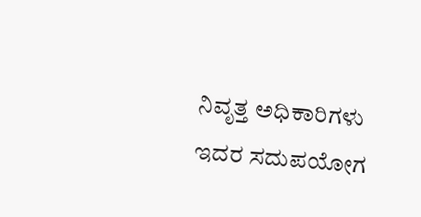ನಿವೃತ್ತ ಅಧಿಕಾರಿಗಳು ಇದರ ಸದುಪಯೋಗ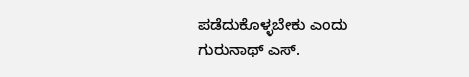ಪಡೆದುಕೊಳ್ಳಬೇಕು ಎಂದು ಗುರುನಾಥ್ ಎಸ್.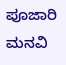ಪೂಜಾರಿ ಮನವಿ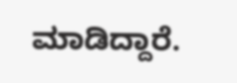ಮಾಡಿದ್ದಾರೆ.